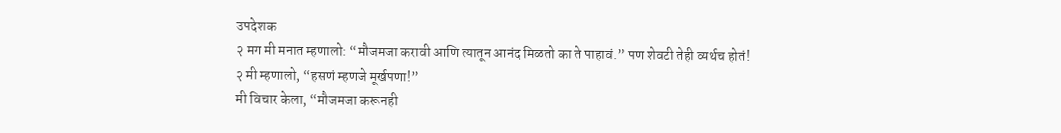उपदेशक
२ मग मी मनात म्हणालो: “मौजमजा करावी आणि त्यातून आनंद मिळतो का ते पाहावं.” पण शेवटी तेही व्यर्थच होतं!
२ मी म्हणालो, “हसणं म्हणजे मूर्खपणा!”
मी विचार केला, “मौजमजा करूनही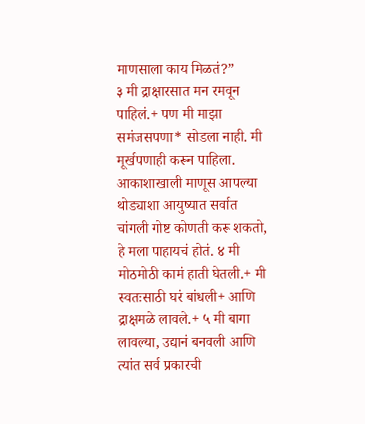माणसाला काय मिळतं?”
३ मी द्राक्षारसात मन रमवून पाहिलं.+ पण मी माझा समंजसपणा* सोडला नाही. मी मूर्खपणाही करून पाहिला. आकाशाखाली माणूस आपल्या थोड्याशा आयुष्यात सर्वात चांगली गोष्ट कोणती करू शकतो, हे मला पाहायचं होतं. ४ मी मोठमोठी कामं हाती घेतली.+ मी स्वतःसाठी घरं बांधली+ आणि द्राक्षमळे लावले.+ ५ मी बागा लावल्या, उद्यानं बनवली आणि त्यांत सर्व प्रकारची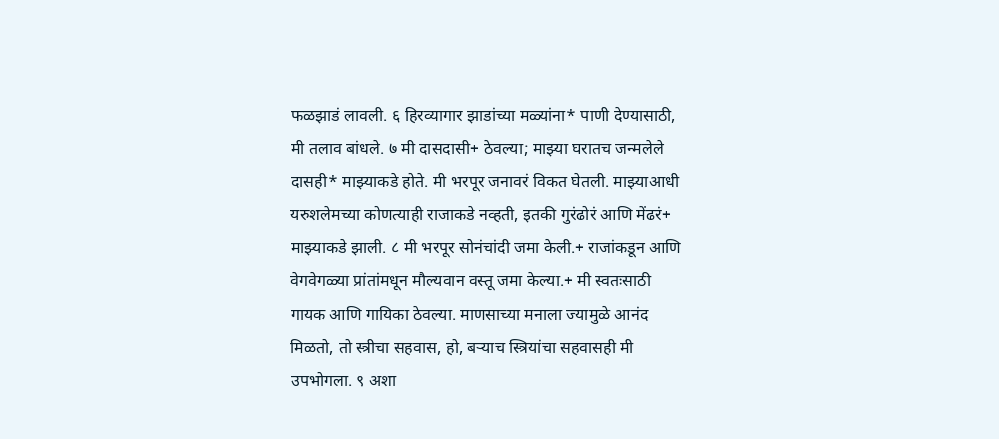फळझाडं लावली. ६ हिरव्यागार झाडांच्या मळ्यांना* पाणी देण्यासाठी, मी तलाव बांधले. ७ मी दासदासी+ ठेवल्या; माझ्या घरातच जन्मलेले दासही* माझ्याकडे होते. मी भरपूर जनावरं विकत घेतली. माझ्याआधी यरुशलेमच्या कोणत्याही राजाकडे नव्हती, इतकी गुरंढोरं आणि मेंढरं+ माझ्याकडे झाली. ८ मी भरपूर सोनंचांदी जमा केली.+ राजांकडून आणि वेगवेगळ्या प्रांतांमधून मौल्यवान वस्तू जमा केल्या.+ मी स्वतःसाठी गायक आणि गायिका ठेवल्या. माणसाच्या मनाला ज्यामुळे आनंद मिळतो, तो स्त्रीचा सहवास, हो, बऱ्याच स्त्रियांचा सहवासही मी उपभोगला. ९ अशा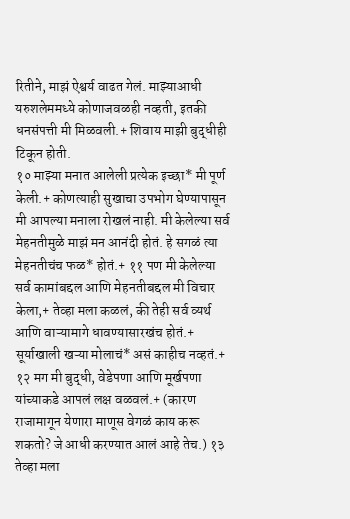रितीने, माझं ऐश्वर्य वाढत गेलं. माझ्याआधी यरुशलेममध्ये कोणाजवळही नव्हती, इतकी धनसंपत्ती मी मिळवली.+ शिवाय माझी बुद्धीही टिकून होती.
१० माझ्या मनात आलेली प्रत्येक इच्छा* मी पूर्ण केली.+ कोणत्याही सुखाचा उपभोग घेण्यापासून मी आपल्या मनाला रोखलं नाही. मी केलेल्या सर्व मेहनतीमुळे माझं मन आनंदी होतं. हे सगळं त्या मेहनतीचंच फळ* होतं.+ ११ पण मी केलेल्या सर्व कामांबद्दल आणि मेहनतीबद्दल मी विचार केला,+ तेव्हा मला कळलं, की तेही सर्व व्यर्थ आणि वाऱ्यामागे धावण्यासारखंच होतं.+ सूर्याखाली खऱ्या मोलाचं* असं काहीच नव्हतं.+
१२ मग मी बुद्धी, वेडेपणा आणि मूर्खपणा यांच्याकडे आपलं लक्ष वळवलं.+ (कारण राजामागून येणारा माणूस वेगळं काय करू शकतो? जे आधी करण्यात आलं आहे तेच.) १३ तेव्हा मला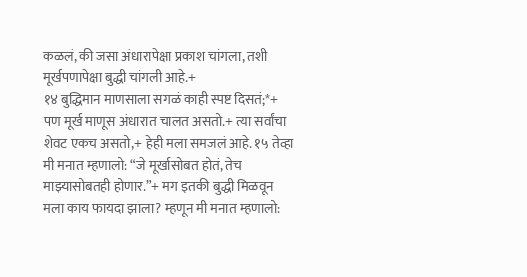कळलं, की जसा अंधारापेक्षा प्रकाश चांगला, तशी मूर्खपणापेक्षा बुद्धी चांगली आहे.+
१४ बुद्धिमान माणसाला सगळं काही स्पष्ट दिसतं;*+ पण मूर्ख माणूस अंधारात चालत असतो.+ त्या सर्वांचा शेवट एकच असतो,+ हेही मला समजलं आहे. १५ तेव्हा मी मनात म्हणालो: “जे मूर्खासोबत होतं, तेच माझ्यासोबतही होणार.”+ मग इतकी बुद्धी मिळवून मला काय फायदा झाला? म्हणून मी मनात म्हणालो: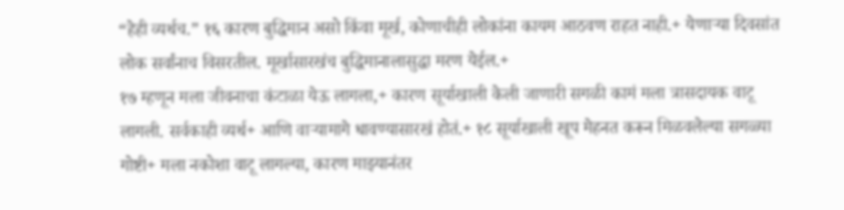“हेही व्यर्थच.” १६ कारण बुद्धिमान असो किंवा मूर्ख, कोणाचीही लोकांना कायम आठवण राहत नाही.+ येणाऱ्या दिवसांत लोक सर्वांनाच विसरतील. मूर्खासारखंच बुद्धिमानालासुद्धा मरण येईल.+
१७ म्हणून मला जीवनाचा कंटाळा येऊ लागला,+ कारण सूर्याखाली केली जाणारी सगळी कामं मला त्रासदायक वाटू लागली. सर्वकाही व्यर्थ+ आणि वाऱ्यामागे धावण्यासारखं होतं.+ १८ सूर्याखाली खूप मेहनत करून मिळवलेल्या सगळ्या गोष्टी+ मला नकोशा वाटू लागल्या, कारण माझ्यानंतर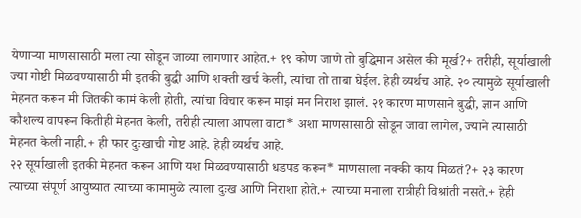येणाऱ्या माणसासाठी मला त्या सोडून जाव्या लागणार आहेत.+ १९ कोण जाणे तो बुद्धिमान असेल की मूर्ख?+ तरीही, सूर्याखाली ज्या गोष्टी मिळवण्यासाठी मी इतकी बुद्धी आणि शक्ती खर्च केली, त्यांचा तो ताबा घेईल. हेही व्यर्थच आहे. २० त्यामुळे सूर्याखाली मेहनत करून मी जितकी कामं केली होती, त्यांचा विचार करून माझं मन निराश झालं. २१ कारण माणसाने बुद्धी, ज्ञान आणि कौशल्य वापरून कितीही मेहनत केली, तरीही त्याला आपला वाटा* अशा माणसासाठी सोडून जावा लागेल, ज्याने त्यासाठी मेहनत केली नाही.+ ही फार दुःखाची गोष्ट आहे. हेही व्यर्थच आहे.
२२ सूर्याखाली इतकी मेहनत करून आणि यश मिळवण्यासाठी धडपड करून* माणसाला नक्की काय मिळतं?+ २३ कारण त्याच्या संपूर्ण आयुष्यात त्याच्या कामामुळे त्याला दुःख आणि निराशा होते.+ त्याच्या मनाला रात्रीही विश्रांती नसते.+ हेही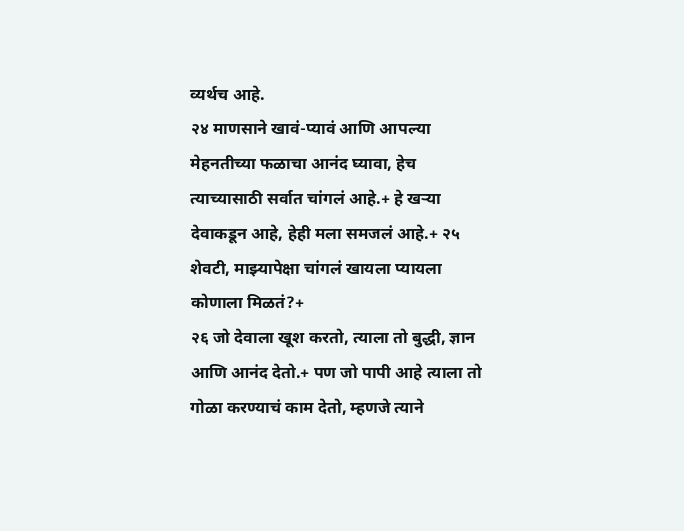व्यर्थच आहे.
२४ माणसाने खावं-प्यावं आणि आपल्या मेहनतीच्या फळाचा आनंद घ्यावा, हेच त्याच्यासाठी सर्वात चांगलं आहे.+ हे खऱ्या देवाकडून आहे, हेही मला समजलं आहे.+ २५ शेवटी, माझ्यापेक्षा चांगलं खायला प्यायला कोणाला मिळतं?+
२६ जो देवाला खूश करतो, त्याला तो बुद्धी, ज्ञान आणि आनंद देतो.+ पण जो पापी आहे त्याला तो गोळा करण्याचं काम देतो, म्हणजे त्याने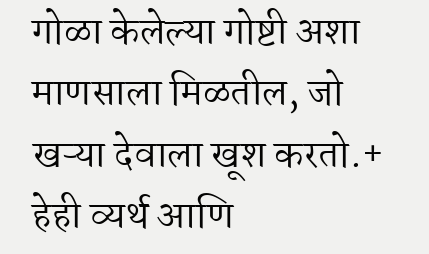गोळा केलेल्या गोष्टी अशा माणसाला मिळतील, जो खऱ्या देवाला खूश करतो.+ हेही व्यर्थ आणि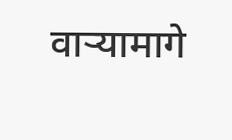वाऱ्यामागे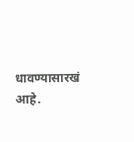धावण्यासारखं आहे.